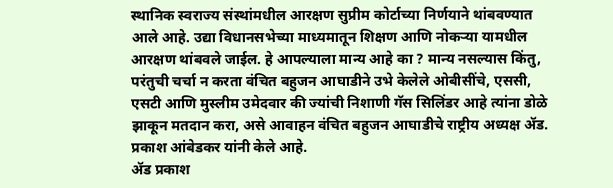स्थानिक स्वराज्य संस्थांमधील आरक्षण सुप्रीम कोर्टाच्या निर्णयाने थांबवण्यात आले आहे. उद्या विधानसभेच्या माध्यमातून शिक्षण आणि नोकऱ्या यामधील आरक्षण थांबवले जाईल. हे आपल्याला मान्य आहे का ? मान्य नसल्यास किंतु, परंतुची चर्चा न करता वंचित बहुजन आघाडीने उभे केलेले ओबीसींचे, एससी, एसटी आणि मुस्लीम उमेदवार की ज्यांची निशाणी गॅस सिलिंडर आहे त्यांना डोळे झाकून मतदान करा, असे आवाहन वंचित बहुजन आघाडीचे राष्ट्रीय अध्यक्ष ॲड. प्रकाश आंबेडकर यांनी केले आहे.
ॲड प्रकाश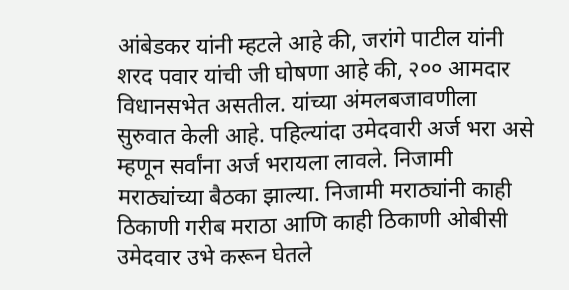आंबेडकर यांनी म्हटले आहे की, जरांगे पाटील यांनी शरद पवार यांची जी घोषणा आहे की, २०० आमदार विधानसभेत असतील. यांच्या अंमलबजावणीला सुरुवात केली आहे. पहिल्यांदा उमेदवारी अर्ज भरा असे म्हणून सर्वांना अर्ज भरायला लावले. निजामी मराठ्यांच्या बैठका झाल्या. निजामी मराठ्यांनी काही ठिकाणी गरीब मराठा आणि काही ठिकाणी ओबीसी उमेदवार उभे करून घेतले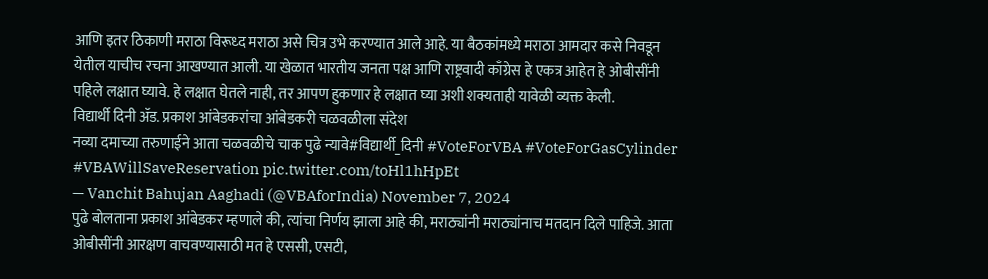आणि इतर ठिकाणी मराठा विरूध्द मराठा असे चित्र उभे करण्यात आले आहे. या बैठकांमध्ये मराठा आमदार कसे निवडून येतील याचीच रचना आखण्यात आली. या खेळात भारतीय जनता पक्ष आणि राष्ट्रवादी काँग्रेस हे एकत्र आहेत हे ओबीसींनी पहिले लक्षात घ्यावे. हे लक्षात घेतले नाही, तर आपण हुकणार हे लक्षात घ्या अशी शक्यताही यावेळी व्यक्त केली.
विद्यार्थी दिनी ॲड. प्रकाश आंबेडकरांचा आंबेडकरी चळवळीला संदेश
नव्या दमाच्या तरुणाईने आता चळवळीचे चाक पुढे न्यावे#विद्यार्थी_दिनी #VoteForVBA #VoteForGasCylinder #VBAWillSaveReservation pic.twitter.com/toHl1hHpEt
— Vanchit Bahujan Aaghadi (@VBAforIndia) November 7, 2024
पुढे बोलताना प्रकाश आंबेडकर म्हणाले की, त्यांचा निर्णय झाला आहे की, मराठ्यांनी मराठ्यांनाच मतदान दिले पाहिजे. आता ओबीसींनी आरक्षण वाचवण्यासाठी मत हे एससी, एसटी,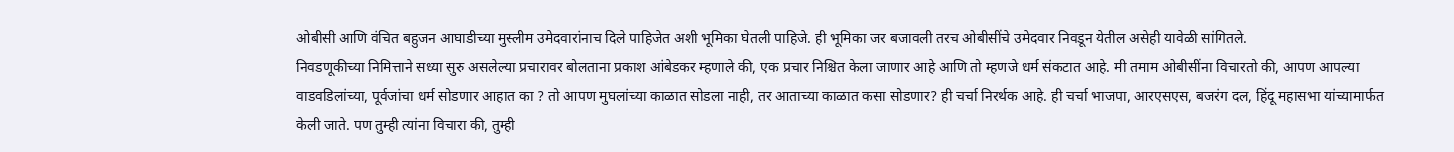ओबीसी आणि वंचित बहुजन आघाडीच्या मुस्लीम उमेदवारांनाच दिले पाहिजेत अशी भूमिका घेतली पाहिजे. ही भूमिका जर बजावली तरच ओबीसींचे उमेदवार निवडून येतील असेही यावेळी सांगितले.
निवडणूकीच्या निमित्ताने सध्या सुरु असलेल्या प्रचारावर बोलताना प्रकाश आंबेडकर म्हणाले की, एक प्रचार निश्चित केला जाणार आहे आणि तो म्हणजे धर्म संकटात आहे. मी तमाम ओबीसींना विचारतो की, आपण आपल्या वाडवडिलांच्या, पूर्वजांचा धर्म सोडणार आहात का ? तो आपण मुघलांच्या काळात सोडला नाही, तर आताच्या काळात कसा सोडणार? ही चर्चा निरर्थक आहे. ही चर्चा भाजपा, आरएसएस, बजरंग दल, हिंदू महासभा यांच्यामार्फत केली जाते. पण तुम्ही त्यांना विचारा की, तुम्ही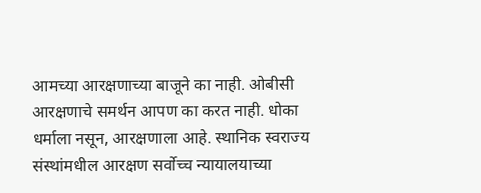आमच्या आरक्षणाच्या बाजूने का नाही. ओबीसी आरक्षणाचे समर्थन आपण का करत नाही. धोका धर्माला नसून, आरक्षणाला आहे. स्थानिक स्वराज्य संस्थांमधील आरक्षण सर्वोच्च न्यायालयाच्या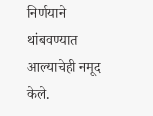निर्णयाने थांबवण्यात आल्याचेही नमूद केले.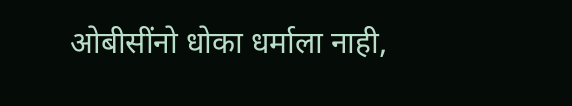ओबीसींनो धोका धर्माला नाही,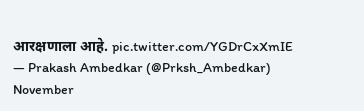आरक्षणाला आहे. pic.twitter.com/YGDrCxXmIE
— Prakash Ambedkar (@Prksh_Ambedkar) November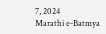7, 2024
Marathi e-Batmya